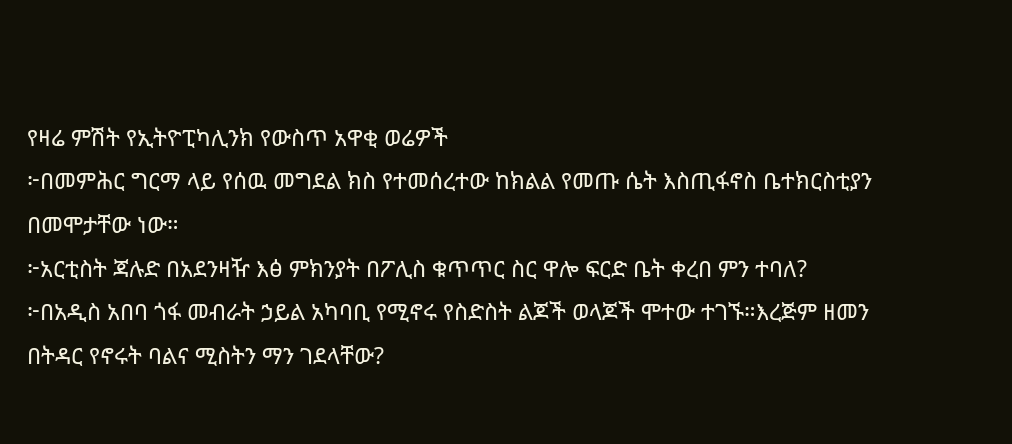የዛሬ ምሽት የኢትዮፒካሊንክ የውስጥ አዋቂ ወሬዎች
፦በመምሕር ግርማ ላይ የሰዉ መግደል ክስ የተመሰረተው ከክልል የመጡ ሴት እስጢፋኖስ ቤተክርስቲያን በመሞታቸው ነው።
፦አርቲስት ጃሉድ በአደንዛዥ እፅ ምክንያት በፖሊስ ቁጥጥር ስር ዋሎ ፍርድ ቤት ቀረበ ምን ተባለ?
፦በአዲስ አበባ ጎፋ መብራት ኃይል አካባቢ የሚኖሩ የስድስት ልጆች ወላጆች ሞተው ተገኙ።እረጅም ዘመን በትዳር የኖሩት ባልና ሚስትን ማን ገደላቸው?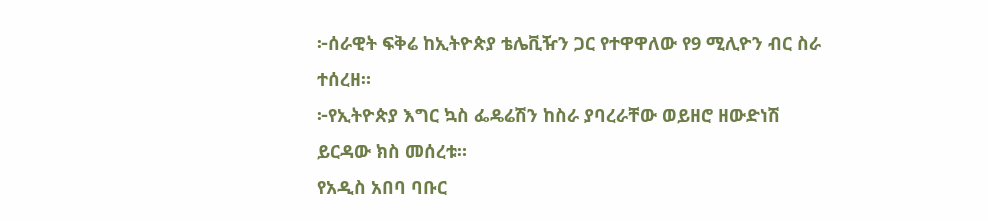፦ሰራዊት ፍቅሬ ከኢትዮጵያ ቴሌቪዥን ጋር የተዋዋለው የ9 ሚሊዮን ብር ስራ ተሰረዘ።
፦የኢትዮጵያ እግር ኳስ ፌዴሬሽን ከስራ ያባረራቸው ወይዘሮ ዘውድነሽ ይርዳው ክስ መሰረቱ።
የአዲስ አበባ ባቡር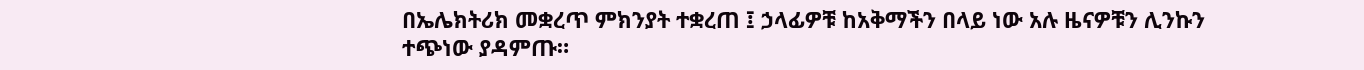በኤሌክትሪክ መቋረጥ ምክንያት ተቋረጠ ፤ ኃላፊዎቹ ከአቅማችን በላይ ነው አሉ ዜናዎቹን ሊንኩን ተጭነው ያዳምጡ።